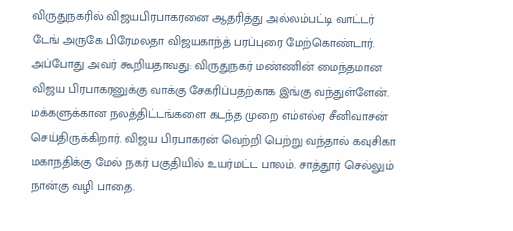விருதுநகரில் விஜயபிரபாகரனை ஆதரித்து அல்லம்பட்டி வாட்டர் டேங் அருகே பிரேமலதா விஜயகாந்த் பரப்புரை மேற்கொண்டார். அப்போது அவர் கூறியதாவது: விருதுநகர் மண்ணின் மைந்தமான விஜய பிரபாகரனுக்கு வாக்கு சேகரிப்பதற்காக இங்கு வந்துள்ளேன். மக்களுக்கான நலத்திட்டங்களை கடந்த முறை எம்எல்ஏ சீனிவாசன் செய்திருக்கிறார். விஜய பிரபாகரன் வெற்றி பெற்று வந்தால் கவுசிகா மகாநதிக்கு மேல் நகர் பகுதியில் உயர்மட்ட பாலம். சாத்தூர் செல்லும் நான்கு வழி பாதை.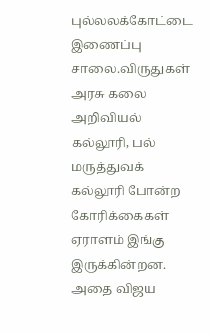புல்லலக்கோட்டை இணைப்பு சாலை.விருதுகள் அரசு கலை அறிவியல் கல்லூரி, பல் மருத்துவக் கல்லூரி போன்ற கோரிக்கைகள் ஏராளம் இங்கு இருக்கின்றன. அதை விஜய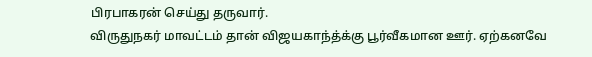பிரபாகரன் செய்து தருவார்.
விருதுநகர் மாவட்டம் தான் விஜயகாந்த்க்கு பூர்வீகமான ஊர். ஏற்கனவே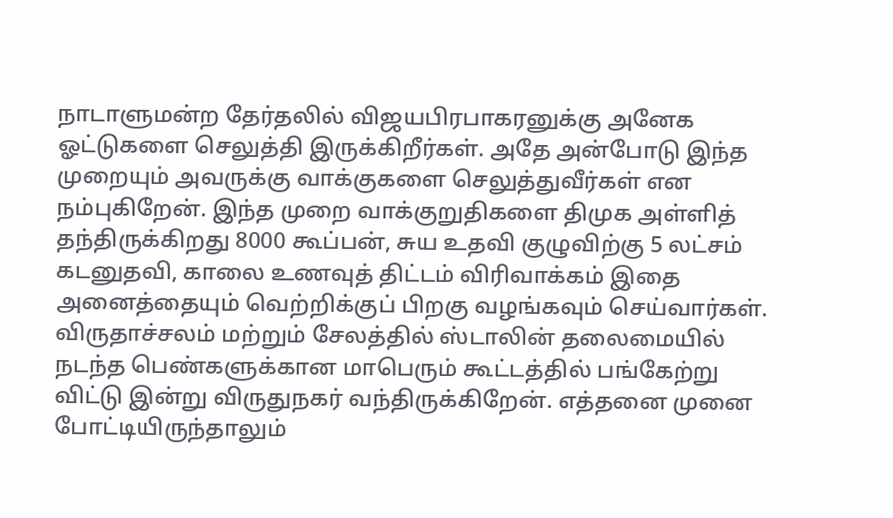நாடாளுமன்ற தேர்தலில் விஜயபிரபாகரனுக்கு அனேக ஓட்டுகளை செலுத்தி இருக்கிறீர்கள். அதே அன்போடு இந்த முறையும் அவருக்கு வாக்குகளை செலுத்துவீர்கள் என நம்புகிறேன். இந்த முறை வாக்குறுதிகளை திமுக அள்ளித் தந்திருக்கிறது 8000 கூப்பன், சுய உதவி குழுவிற்கு 5 லட்சம் கடனுதவி, காலை உணவுத் திட்டம் விரிவாக்கம் இதை அனைத்தையும் வெற்றிக்குப் பிறகு வழங்கவும் செய்வார்கள்.
விருதாச்சலம் மற்றும் சேலத்தில் ஸ்டாலின் தலைமையில் நடந்த பெண்களுக்கான மாபெரும் கூட்டத்தில் பங்கேற்று விட்டு இன்று விருதுநகர் வந்திருக்கிறேன். எத்தனை முனை போட்டியிருந்தாலும்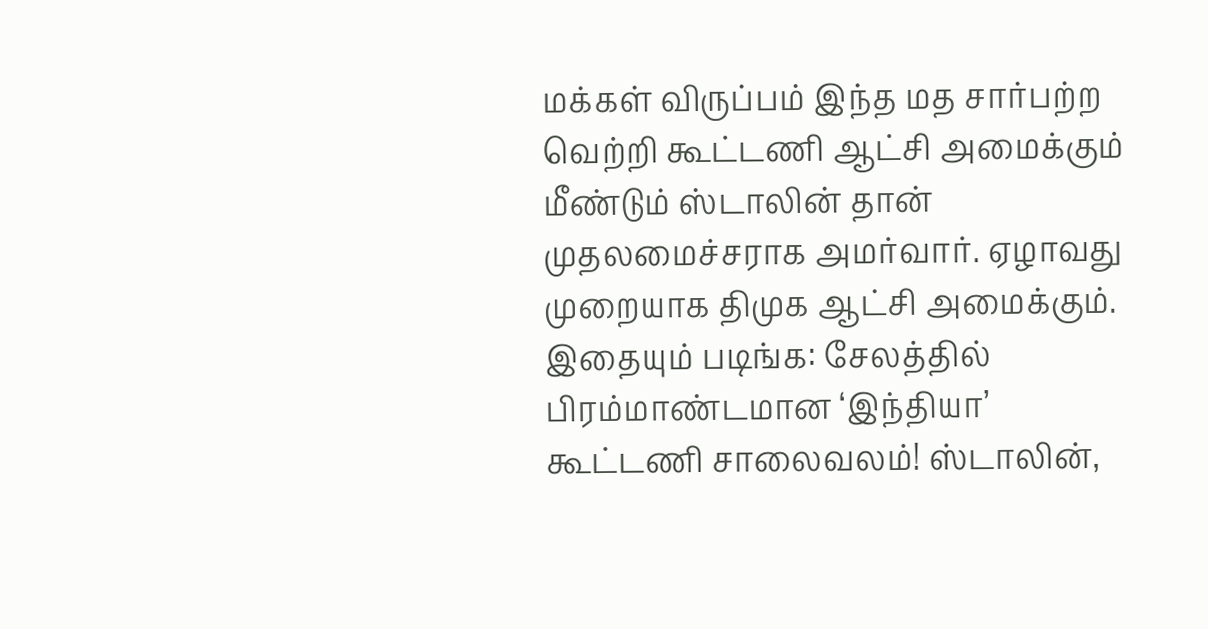மக்கள் விருப்பம் இந்த மத சார்பற்ற வெற்றி கூட்டணி ஆட்சி அமைக்கும் மீண்டும் ஸ்டாலின் தான் முதலமைச்சராக அமர்வார். ஏழாவது முறையாக திமுக ஆட்சி அமைக்கும்.
இதையும் படிங்க: சேலத்தில் பிரம்மாண்டமான ‘இந்தியா’ கூட்டணி சாலைவலம்! ஸ்டாலின்,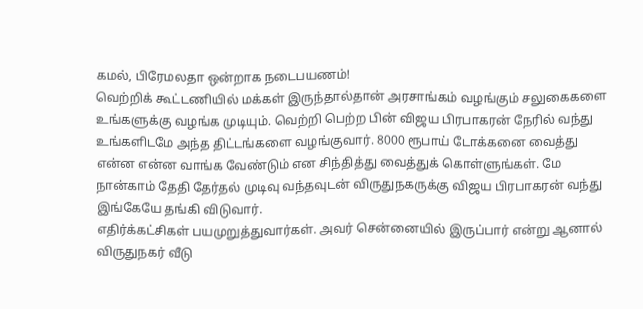கமல், பிரேமலதா ஒன்றாக நடைபயணம்!
வெற்றிக் கூட்டணியில் மக்கள் இருந்தால்தான் அரசாங்கம் வழங்கும் சலுகைகளை உங்களுக்கு வழங்க முடியும். வெற்றி பெற்ற பின் விஜய பிரபாகரன் நேரில் வந்து உங்களிடமே அந்த திட்டங்களை வழங்குவார். 8000 ரூபாய் டோக்கனை வைத்து என்ன என்ன வாங்க வேண்டும் என சிந்தித்து வைத்துக் கொள்ளுங்கள். மே நான்காம் தேதி தேர்தல் முடிவு வந்தவுடன் விருதுநகருக்கு விஜய பிரபாகரன் வந்து இங்கேயே தங்கி விடுவார்.
எதிர்க்கட்சிகள் பயமுறுத்துவார்கள். அவர் சென்னையில் இருப்பார் என்று ஆனால்
விருதுநகர் வீடு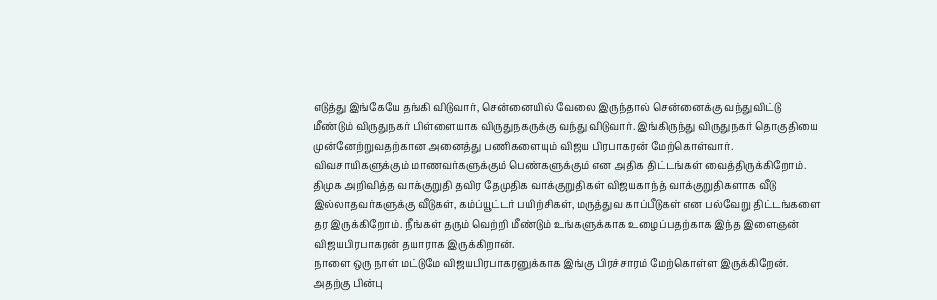எடுத்து இங்கேயே தங்கி விடுவார், சென்னையில் வேலை இருந்தால் சென்னைக்கு வந்துவிட்டு மீண்டும் விருதுநகர் பிள்ளையாக விருதுநகருக்கு வந்து விடுவார். இங்கிருந்து விருதுநகர் தொகுதியை முன்னேற்றுவதற்கான அனைத்து பணிகளையும் விஜய பிரபாகரன் மேற்கொள்வார்.
விவசாயிகளுக்கும் மாணவர்களுக்கும் பெண்களுக்கும் என அதிக திட்டங்கள் வைத்திருக்கிறோம். திமுக அறிவித்த வாக்குறுதி தவிர தேமுதிக வாக்குறுதிகள் விஜயகாந்த் வாக்குறுதிகளாக வீடு இல்லாதவர்களுக்கு வீடுகள், கம்ப்யூட்டர் பயிற்சிகள், மருத்துவ காப்பீடுகள் என பல்வேறு திட்டங்களை தர இருக்கிறோம். நீங்கள் தரும் வெற்றி மீண்டும் உங்களுக்காக உழைப்பதற்காக இந்த இளைஞன் விஜயபிரபாகரன் தயாராக இருக்கிறான்.
நாளை ஒரு நாள் மட்டுமே விஜயபிரபாகரனுக்காக இங்கு பிரச்சாரம் மேற்கொள்ள இருக்கிறேன். அதற்கு பின்பு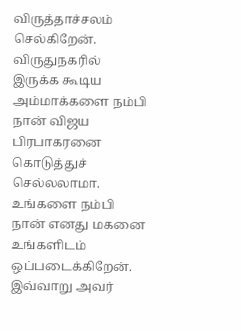விருத்தாச்சலம் செல்கிறேன். விருதுநகரில் இருக்க கூடிய அம்மாக்களை நம்பி நான் விஜய பிரபாகரனை கொடுத்துச் செல்லலாமா. உங்களை நம்பி நான் எனது மகனை உங்களிடம் ஒப்படைக்கிறேன்.
இவ்வாறு அவர்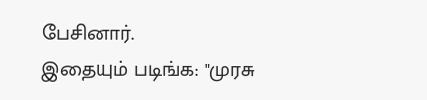பேசினார்.
இதையும் படிங்க: "முரசு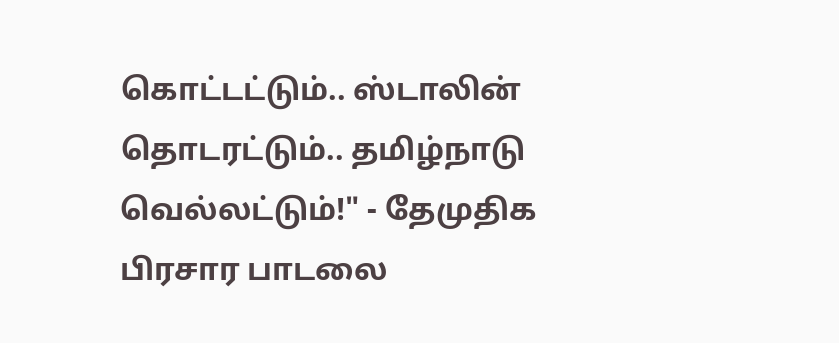கொட்டட்டும்.. ஸ்டாலின் தொடரட்டும்.. தமிழ்நாடு வெல்லட்டும்!" - தேமுதிக பிரசார பாடலை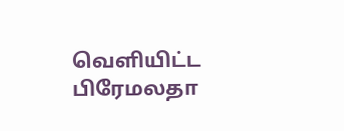வெளியிட்ட பிரேமலதா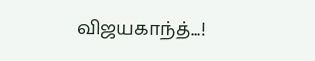விஜயகாந்த்...!